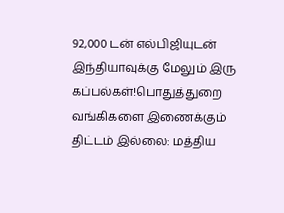92,000 டன் எல்பிஜியுடன் இந்தியாவுக்கு மேலும் இரு கப்பல்கள்!பொதுத்துறை வங்கிகளை இணைக்கும் திட்டம் இல்லை: மத்திய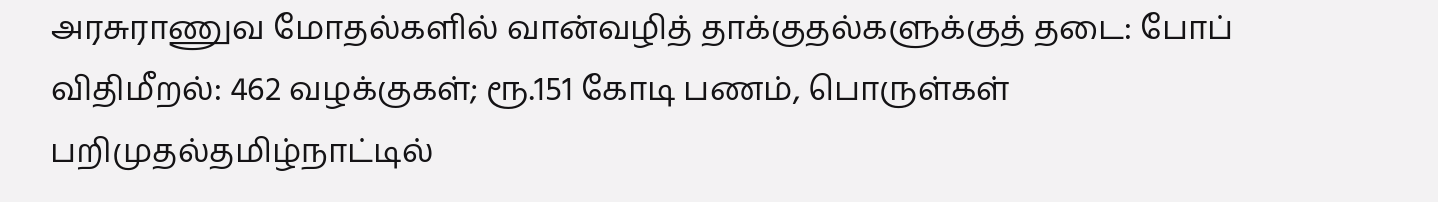அரசுராணுவ மோதல்களில் வான்வழித் தாக்குதல்களுக்குத் தடை: போப் விதிமீறல்: 462 வழக்குகள்; ரூ.151 கோடி பணம், பொருள்கள் பறிமுதல்தமிழ்நாட்டில்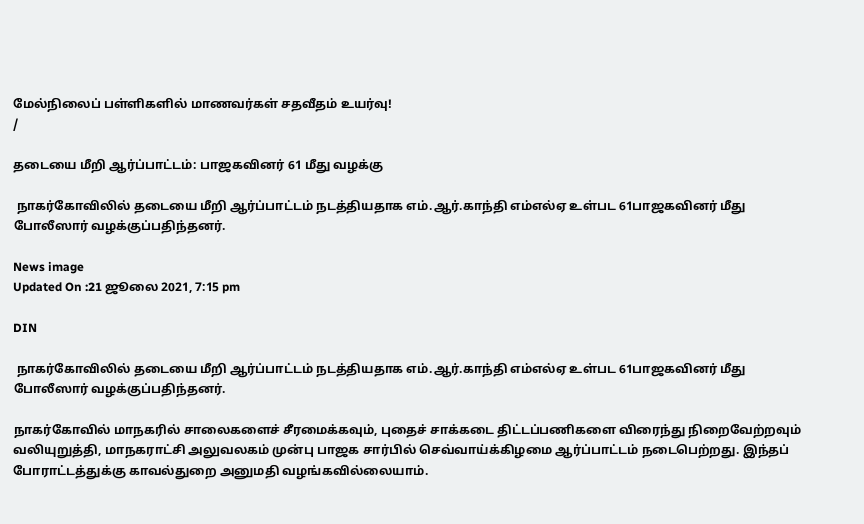மேல்நிலைப் பள்ளிகளில் மாணவர்கள் சதவீதம் உயர்வு!
/

தடையை மீறி ஆர்ப்பாட்டம்: பாஜகவினர் 61 மீது வழக்கு

 நாகர்கோவிலில் தடையை மீறி ஆர்ப்பாட்டம் நடத்தியதாக எம்.ஆர்.காந்தி எம்எல்ஏ உள்பட 61பாஜகவினர் மீது போலீஸார் வழக்குப்பதிந்தனர்.

News image
Updated On :21 ஜூலை 2021, 7:15 pm

DIN

 நாகர்கோவிலில் தடையை மீறி ஆர்ப்பாட்டம் நடத்தியதாக எம்.ஆர்.காந்தி எம்எல்ஏ உள்பட 61பாஜகவினர் மீது போலீஸார் வழக்குப்பதிந்தனர்.

நாகர்கோவில் மாநகரில் சாலைகளைச் சீரமைக்கவும், புதைச் சாக்கடை திட்டப்பணிகளை விரைந்து நிறைவேற்றவும் வலியுறுத்தி, மாநகராட்சி அலுவலகம் முன்பு பாஜக சார்பில் செவ்வாய்க்கிழமை ஆர்ப்பாட்டம் நடைபெற்றது. இந்தப் போராட்டத்துக்கு காவல்துறை அனுமதி வழங்கவில்லையாம்.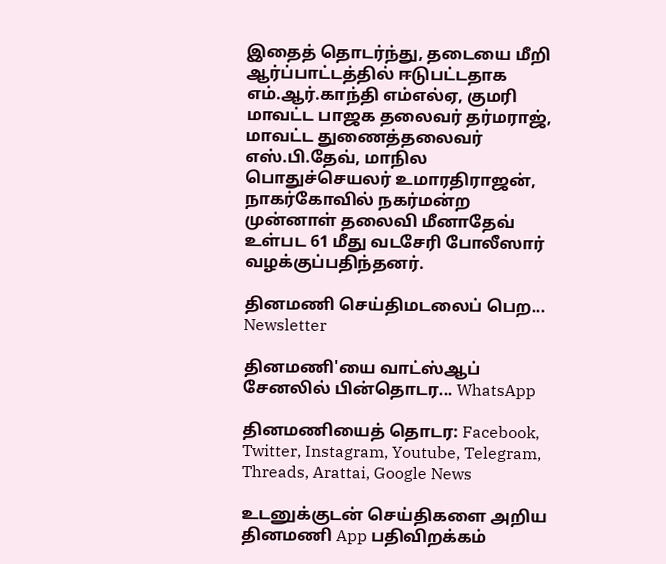இதைத் தொடர்ந்து, தடையை மீறி ஆர்ப்பாட்டத்தில் ஈடுபட்டதாக எம்.ஆர்.காந்தி எம்எல்ஏ, குமரி மாவட்ட பாஜக தலைவர் தர்மராஜ், மாவட்ட துணைத்தலைவர் எஸ்.பி.தேவ், மாநில பொதுச்செயலர் உமாரதிராஜன், நாகர்கோவில் நகர்மன்ற முன்னாள் தலைவி மீனாதேவ் உள்பட 61 மீது வடசேரி போலீஸார் வழக்குப்பதிந்தனர்.

தினமணி செய்திமடலைப் பெற... Newsletter

தினமணி'யை வாட்ஸ்ஆப் சேனலில் பின்தொடர... WhatsApp

தினமணியைத் தொடர: Facebook, Twitter, Instagram, Youtube, Telegram, Threads, Arattai, Google News

உடனுக்குடன் செய்திகளை அறிய தினமணி App பதிவிறக்கம்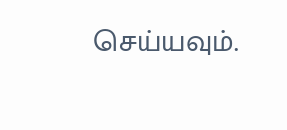செய்யவும்.